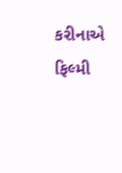કરીનાએ ફિલ્મી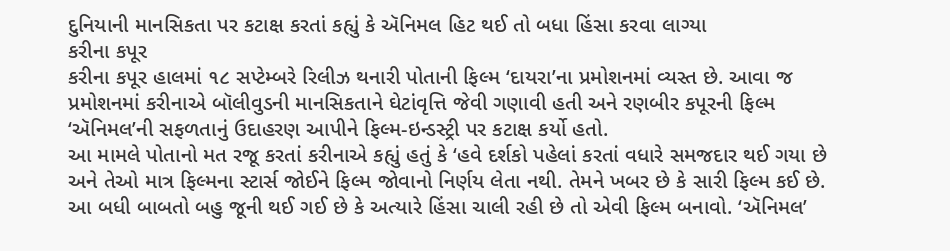દુનિયાની માનસિકતા પર કટાક્ષ કરતાં કહ્યું કે ઍનિમલ હિટ થઈ તો બધા હિંસા કરવા લાગ્યા
કરીના કપૂર
કરીના કપૂર હાલમાં ૧૮ સપ્ટેમ્બરે રિલીઝ થનારી પોતાની ફિલ્મ ‘દાયરા’ના પ્રમોશનમાં વ્યસ્ત છે. આવા જ પ્રમોશનમાં કરીનાએ બૉલીવુડની માનસિકતાને ઘેટાંવૃત્તિ જેવી ગણાવી હતી અને રણબીર કપૂરની ફિલ્મ ‘ઍનિમલ’ની સફળતાનું ઉદાહરણ આપીને ફિલ્મ-ઇન્ડસ્ટ્રી પર કટાક્ષ કર્યો હતો.
આ મામલે પોતાનો મત રજૂ કરતાં કરીનાએ કહ્યું હતું કે ‘હવે દર્શકો પહેલાં કરતાં વધારે સમજદાર થઈ ગયા છે અને તેઓ માત્ર ફિલ્મના સ્ટાર્સ જોઈને ફિલ્મ જોવાનો નિર્ણય લેતા નથી. તેમને ખબર છે કે સારી ફિલ્મ કઈ છે. આ બધી બાબતો બહુ જૂની થઈ ગઈ છે કે અત્યારે હિંસા ચાલી રહી છે તો એવી ફિલ્મ બનાવો. ‘ઍનિમલ’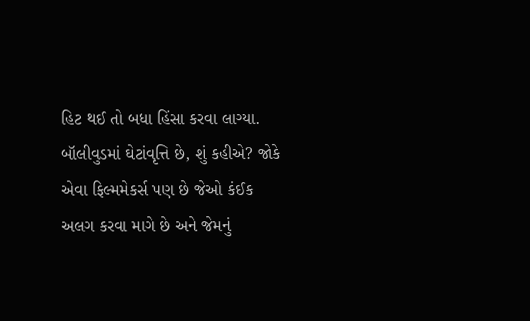હિટ થઈ તો બધા હિંસા કરવા લાગ્યા. બૉલીવુડમાં ઘેટાંવૃત્તિ છે, શું કહીએ? જોકે એવા ફિલ્મમેકર્સ પણ છે જેઓ કંઈક અલગ કરવા માગે છે અને જેમનું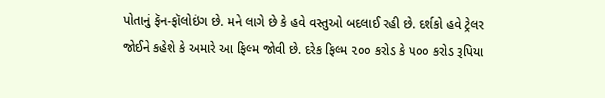પોતાનું ફૅન-ફૉલોઇંગ છે. મને લાગે છે કે હવે વસ્તુઓ બદલાઈ રહી છે. દર્શકો હવે ટ્રેલર જોઈને કહેશે કે અમારે આ ફિલ્મ જોવી છે. દરેક ફિલ્મ ૨૦૦ કરોડ કે ૫૦૦ કરોડ રૂપિયા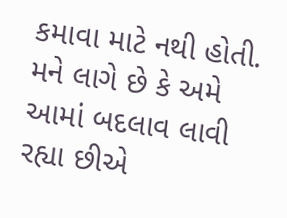કમાવા માટે નથી હોતી. મને લાગે છે કે અમે આમાં બદલાવ લાવી રહ્યા છીએ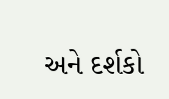અને દર્શકો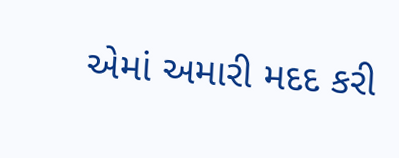એમાં અમારી મદદ કરી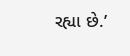રહ્યા છે.’